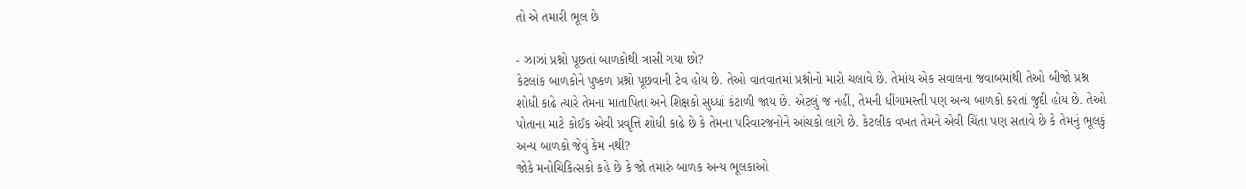તો એ તમારી ભૂલ છે

- ઝાઝાં પ્રશ્નો પૂછતાં બાળકોથી ત્રાસી ગયા છો?
કેટલાંક બાળકોને પુષ્કળ પ્રશ્નો પૂછવાની ટેવ હોય છે. તેઓ વાતવાતમાં પ્રશ્નોનો મારો ચલાવે છે. તેમાંય એક સવાલના જવાબમાંથી તેઓ બીજો પ્રશ્ન શોધી કાઢે ત્યારે તેમના માતાપિતા અને શિક્ષકો સુધ્ધાં કંટાળી જાય છે. એટલું જ નહીં, તેમની ધીંગામસ્તી પણ અન્ય બાળકો કરતાં જુદી હોય છે. તેઓ પોતાના માટે કોઈક એવી પ્રવૃત્તિ શોધી કાઢે છે કે તેમના પરિવારજનોને આંચકો લાગે છે. કેટલીક વખત તેમને એવી ચિંતા પણ સતાવે છે કે તેમનું ભૂલકું અન્ય બાળકો જેવું કેમ નથી?
જોકે મનોચિકિત્સકો કહે છે કે જો તમારું બાળક અન્ય ભૂલકાઓ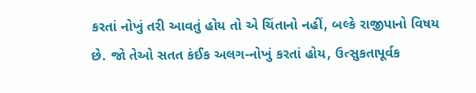કરતાં નોખું તરી આવતું હોય તો એ ચિંતાનો નહીં, બલ્કે રાજીપાનો વિષય છે. જો તેઓ સતત કંઈક અલગ-નોખું કરતાં હોય, ઉત્સુકતાપૂર્વક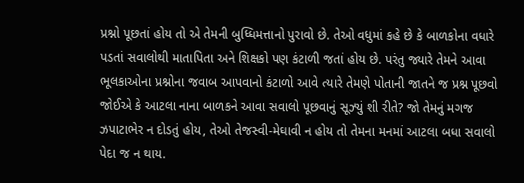પ્રશ્નો પૂછતાં હોય તો એ તેમની બુધ્ધિમત્તાનો પુરાવો છે. તેઓ વધુમાં કહે છે કે બાળકોના વધારે પડતાં સવાલોથી માતાપિતા અને શિક્ષકો પણ કંટાળી જતાં હોય છે. પરંતુ જ્યારે તેમને આવા ભૂલકાઓના પ્રશ્નોના જવાબ આપવાનો કંટાળો આવે ત્યારે તેમણે પોતાની જાતને જ પ્રશ્ન પૂછવો જોઈએ કે આટલા નાના બાળકને આવા સવાલો પૂછવાનું સૂઝ્યું શી રીતે? જો તેમનું મગજ ઝપાટાભેર ન દોડતું હોય, તેઓ તેજસ્વી-મેઘાવી ન હોય તો તેમના મનમાં આટલા બધા સવાલો પેદા જ ન થાય.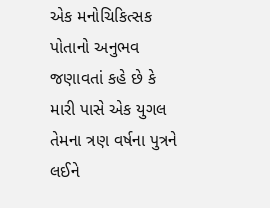એક મનોચિકિત્સક પોતાનો અનુભવ જણાવતાં કહે છે કે મારી પાસે એક યુગલ તેમના ત્રણ વર્ષના પુત્રને લઈને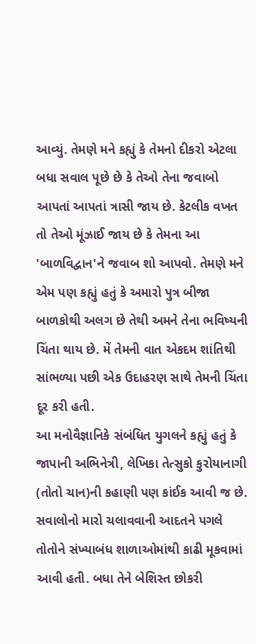આવ્યું. તેમણે મને કહ્યું કે તેમનો દીકરો એટલા બધા સવાલ પૂછે છે કે તેઓ તેના જવાબો આપતાં આપતાં ત્રાસી જાય છે. કેટલીક વખત તો તેઓ મૂંઝાઈ જાય છે કે તેમના આ 'બાળવિદ્વાન'ને જવાબ શો આપવો. તેમણે મને એમ પણ કહ્યું હતું કે અમારો પુત્ર બીજા બાળકોથી અલગ છે તેથી અમને તેના ભવિષ્યની ચિંતા થાય છે. મેં તેમની વાત એકદમ શાંતિથી સાંભળ્યા પછી એક ઉદાહરણ સાથે તેમની ચિંતા દૂર કરી હતી.
આ મનોવૈજ્ઞાનિકે સંબંધિત યુગલને કહ્યું હતું કે જાપાની અભિનેત્રી, લેખિકા તેત્સુકો કુરોયાનાગી (તોતો ચાન)ની કહાણી પણ કાંઈક આવી જ છે. સવાલોનો મારો ચલાવવાની આદતને પગલે તોતોને સંખ્યાબંધ શાળાઓમાંથી કાઢી મૂકવામાં આવી હતી. બધા તેને બેશિસ્ત છોકરી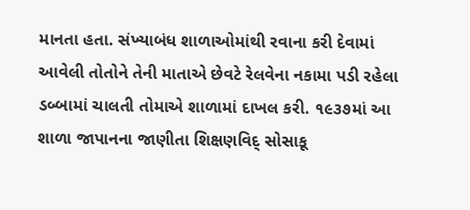માનતા હતા. સંખ્યાબંધ શાળાઓમાંથી રવાના કરી દેવામાં આવેલી તોતોને તેની માતાએ છેવટે રેલવેના નકામા પડી રહેલા ડબ્બામાં ચાલતી તોમાએ શાળામાં દાખલ કરી. ૧૯૩૭માં આ શાળા જાપાનના જાણીતા શિક્ષણવિદ્ સોસાકૂ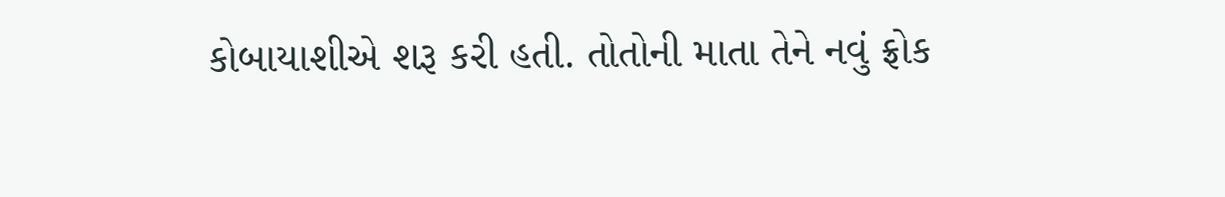કોબાયાશીએ શરૂ કરી હતી. તોતોની માતા તેને નવું ફ્રોક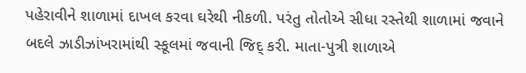પહેરાવીને શાળામાં દાખલ કરવા ઘરેથી નીકળી. પરંતુ તોતોએ સીધા રસ્તેથી શાળામાં જવાને બદલે ઝાડીઝાંખરામાંથી સ્કૂલમાં જવાની જિદ્ કરી. માતા-પુત્રી શાળાએ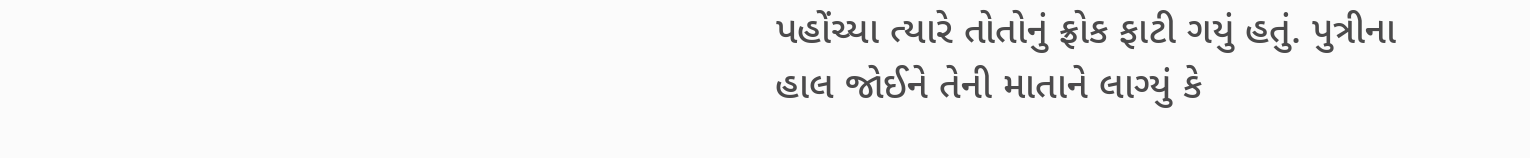પહોંચ્યા ત્યારે તોતોનું ફ્રોક ફાટી ગયું હતું. પુત્રીના હાલ જોઈને તેની માતાને લાગ્યું કે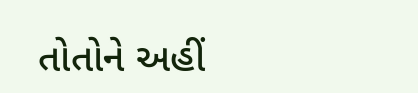તોતોને અહીં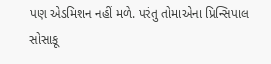પણ એડમિશન નહીં મળે. પરંતુ તોમાએના પ્રિન્સિપાલ સોસાકૂ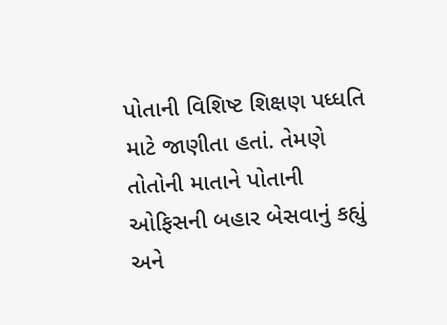પોતાની વિશિષ્ટ શિક્ષણ પધ્ધતિ માટે જાણીતા હતાં. તેમણે તોતોની માતાને પોતાની ઓફિસની બહાર બેસવાનું કહ્યું અને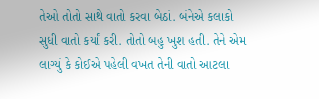તેઓ તોતો સાથે વાતો કરવા બેઠાં. બંનેએ કલાકો સુધી વાતો કર્યાં કરી. તોતો બહુ ખુશ હતી. તેને એમ લાગ્યું કે કોઈએ પહેલી વખત તેની વાતો આટલા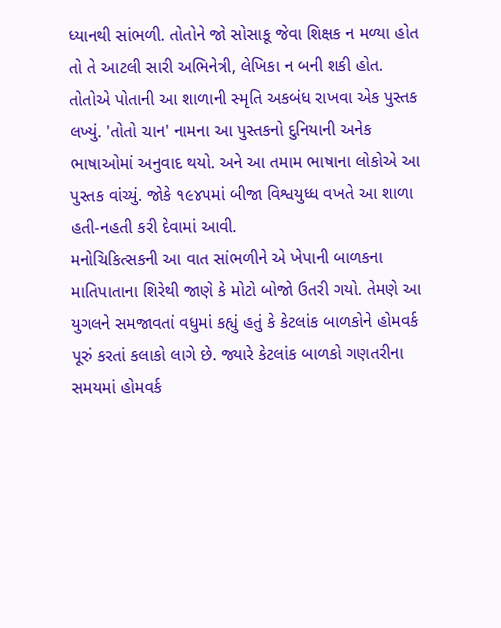ધ્યાનથી સાંભળી. તોતોને જો સોસાકૂ જેવા શિક્ષક ન મળ્યા હોત તો તે આટલી સારી અભિનેત્રી, લેખિકા ન બની શકી હોત. તોતોએ પોતાની આ શાળાની સ્મૃતિ અકબંધ રાખવા એક પુસ્તક લખ્યું. 'તોતો ચાન' નામના આ પુસ્તકનો દુનિયાની અનેક ભાષાઓમાં અનુવાદ થયો. અને આ તમામ ભાષાના લોકોએ આ પુસ્તક વાંચ્યું. જોકે ૧૯૪૫માં બીજા વિશ્વયુધ્ધ વખતે આ શાળા હતી-નહતી કરી દેવામાં આવી.
મનોચિકિત્સકની આ વાત સાંભળીને એ ખેપાની બાળકના માતિપાતાના શિરેથી જાણે કે મોટો બોજો ઉતરી ગયો. તેમણે આ યુગલને સમજાવતાં વધુમાં કહ્યું હતું કે કેટલાંક બાળકોને હોમવર્ક પૂરું કરતાં કલાકો લાગે છે. જ્યારે કેટલાંક બાળકો ગણતરીના સમયમાં હોમવર્ક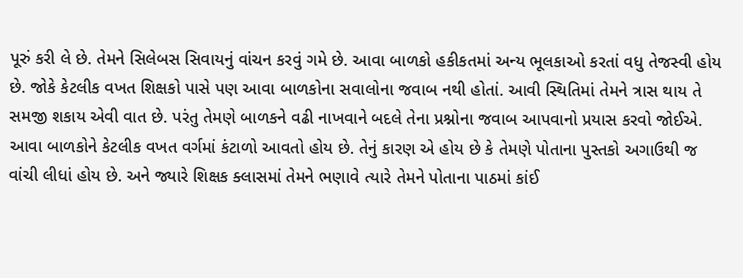પૂરું કરી લે છે. તેમને સિલેબસ સિવાયનું વાંચન કરવું ગમે છે. આવા બાળકો હકીકતમાં અન્ય ભૂલકાઓ કરતાં વધુ તેજસ્વી હોય છે. જોકે કેટલીક વખત શિક્ષકો પાસે પણ આવા બાળકોના સવાલોના જવાબ નથી હોતાં. આવી સ્થિતિમાં તેમને ત્રાસ થાય તે સમજી શકાય એવી વાત છે. પરંતુ તેમણે બાળકને વઢી નાખવાને બદલે તેના પ્રશ્નોના જવાબ આપવાનો પ્રયાસ કરવો જોઈએ. આવા બાળકોને કેટલીક વખત વર્ગમાં કંટાળો આવતો હોય છે. તેનું કારણ એ હોય છે કે તેમણે પોતાના પુસ્તકો અગાઉથી જ વાંચી લીધાં હોય છે. અને જ્યારે શિક્ષક ક્લાસમાં તેમને ભણાવે ત્યારે તેમને પોતાના પાઠમાં કાંઈ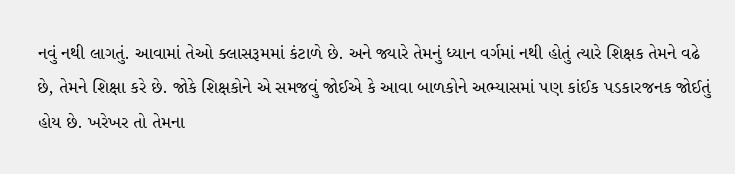નવું નથી લાગતું. આવામાં તેઓ ક્લાસરૂમમાં કંટાળે છે. અને જ્યારે તેમનું ધ્યાન વર્ગમાં નથી હોતું ત્યારે શિક્ષક તેમને વઢે છે, તેમને શિક્ષા કરે છે. જોકે શિક્ષકોને એ સમજવું જોઈએ કે આવા બાળકોને અભ્યાસમાં પણ કાંઈક પડકારજનક જોઈતું હોય છે. ખરેખર તો તેમના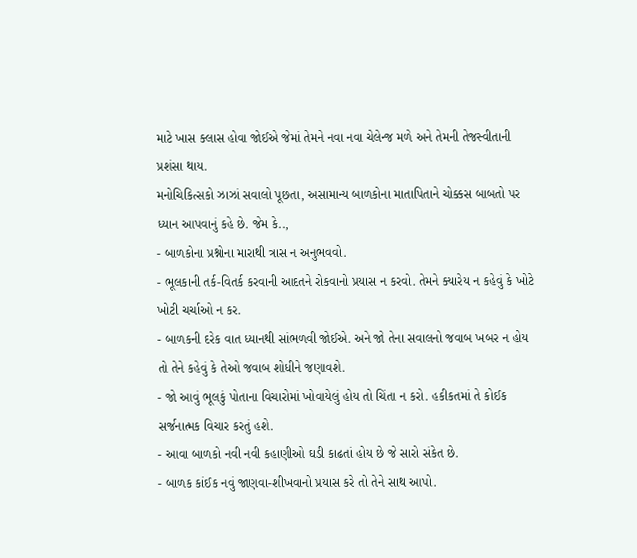માટે ખાસ ક્લાસ હોવા જોઈએ જેમાં તેમને નવા નવા ચેલેન્જ મળે અને તેમની તેજસ્વીતાની પ્રશંસા થાય.
મનોચિકિત્સકો ઝાઝાં સવાલો પૂછતા, અસામાન્ય બાળકોના માતાપિતાને ચોક્કસ બાબતો પર ધ્યાન આપવાનું કહે છે. જેમ કે..,
- બાળકોના પ્રશ્નોના મારાથી ત્રાસ ન અનુભવવો.
- ભૂલકાની તર્ક-વિતર્ક કરવાની આદતને રોકવાનો પ્રયાસ ન કરવો. તેમને ક્યારેય ન કહેવું કે ખોટે ખોટી ચર્ચાઓ ન કર.
- બાળકની દરેક વાત ધ્યાનથી સાંભળવી જોઈએ. અને જો તેના સવાલનો જવાબ ખબર ન હોય તો તેને કહેવું કે તેઓ જવાબ શોધીને જણાવશે.
- જો આવું ભૂલકું પોતાના વિચારોમાં ખોવાયેલું હોય તો ચિંતા ન કરો. હકીકતમાં તે કોઈક સર્જનાત્મક વિચાર કરતું હશે.
- આવા બાળકો નવી નવી કહાણીઓ ઘડી કાઢતાં હોય છે જે સારો સંકેત છે.
- બાળક કાંઈક નવું જાણવા-શીખવાનો પ્રયાસ કરે તો તેને સાથ આપો.